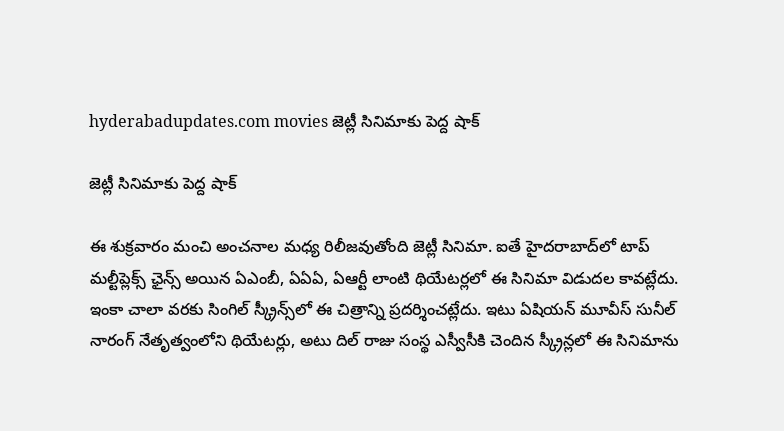hyderabadupdates.com movies జెట్లీ సినిమాకు పెద్ద షాక్

జెట్లీ సినిమాకు పెద్ద షాక్

ఈ శుక్ర‌వారం మంచి అంచ‌నాల మ‌ధ్య రిలీజ‌వుతోంది జెట్లీ సినిమా. ఐతే హైద‌రాబాద్‌లో టాప్ మ‌ల్టీప్లెక్స్ ఛైన్స్ అయిన ఏఎంబీ, ఏఏఏ, ఏఆర్టీ లాంటి థియేట‌ర్ల‌లో ఈ సినిమా విడుద‌ల కావ‌ట్లేదు. ఇంకా చాలా వ‌ర‌కు సింగిల్ స్క్రీన్స్‌లో ఈ చిత్రాన్ని ప్ర‌ద‌ర్శించ‌ట్లేదు. ఇటు ఏషియ‌న్ మూవీస్ సునీల్ నారంగ్ నేతృత్వంలోని థియేట‌ర్లు, అటు దిల్ రాజు సంస్థ‌ ఎస్వీసీకి చెందిన స్క్రీన్ల‌లో ఈ సినిమాను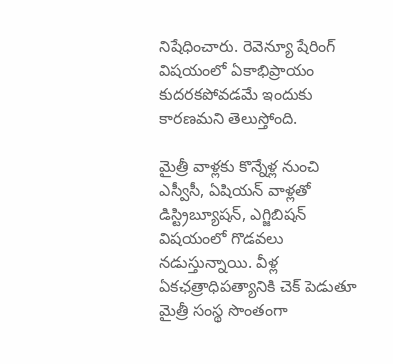నిషేధించారు. రెవెన్యూ షేరింగ్ విష‌యంలో ఏకాభిప్రాయం కుద‌ర‌క‌పోవ‌డమే ఇందుకు కార‌ణ‌మ‌ని తెలుస్తోంది.

మైత్రీ వాళ్ల‌కు కొన్నేళ్ల నుంచి ఎస్వీసీ, ఏషియ‌న్ వాళ్ల‌తో డిస్ట్రిబ్యూష‌న్, ఎగ్జిబిష‌న్ విష‌యంలో గొడ‌వ‌లు న‌డుస్తున్నాయి. వీళ్ల ఏక‌ఛ‌త్రాధిప‌త్యానికి చెక్ పెడుతూ మైత్రీ సంస్థ సొంతంగా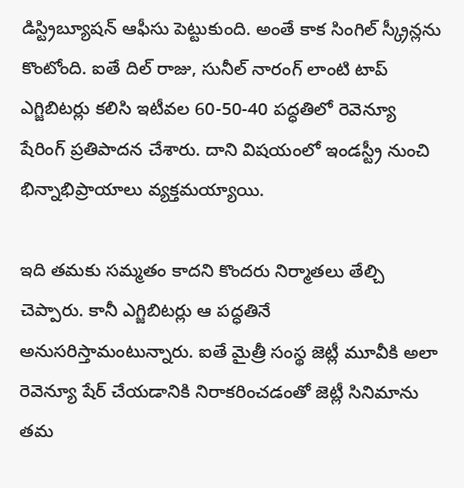డిస్ట్రిబ్యూష‌న్ ఆఫీసు పెట్టుకుంది. అంతే కాక సింగిల్ స్క్రీన్ల‌ను కొంటోంది. ఐతే దిల్ రాజు, సునీల్ నారంగ్ లాంటి టాప్ ఎగ్జిబిట‌ర్లు క‌లిసి ఇటీవ‌ల 60-50-40 ప‌ద్ధ‌తిలో రెవెన్యూ షేరింగ్ ప్ర‌తిపాద‌న చేశారు. దాని విష‌యంలో ఇండ‌స్ట్రీ నుంచి భిన్నాభిప్రాయాలు వ్య‌క్త‌మ‌య్యాయి.

ఇది త‌మ‌కు స‌మ్మ‌తం కాద‌ని కొంద‌రు నిర్మాత‌లు తేల్చి చెప్పారు. కానీ ఎగ్జిబిట‌ర్లు ఆ ప‌ద్ధ‌తినే అనుస‌రిస్తామంటున్నారు. ఐతే మైత్రీ సంస్థ జెట్లీ మూవీకి అలా రెవెన్యూ షేర్ చేయ‌డానికి నిరాక‌రించ‌డంతో జెట్లీ సినిమాను త‌మ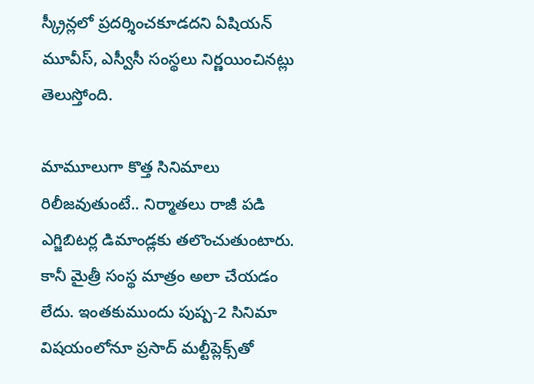స్క్రీన్ల‌లో ప్ర‌దర్శించ‌కూడ‌ద‌ని ఏషియ‌న్ మూవీస్, ఎస్వీసీ సంస్థ‌లు నిర్ణ‌యించిన‌ట్లు తెలుస్తోంది.

మామూలుగా కొత్త సినిమాలు రిలీజ‌వుతుంటే.. నిర్మాత‌లు రాజీ ప‌డి ఎగ్జిబిట‌ర్ల డిమాండ్ల‌కు త‌లొంచుతుంటారు. కానీ మైత్రీ సంస్థ మాత్రం అలా చేయ‌డం లేదు. ఇంత‌కుముందు పుష్ప‌-2 సినిమా విష‌యంలోనూ ప్ర‌సాద్ మ‌ల్టీప్లెక్స్‌తో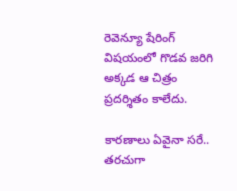రెవెన్యూ షేరింగ్ విష‌యంలో గొడ‌వ జ‌రిగి అక్క‌డ ఆ చిత్రం ప్ర‌ద‌ర్శితం కాలేదు.

కారణాలు ఏవైనా స‌రే.. త‌ర‌చుగా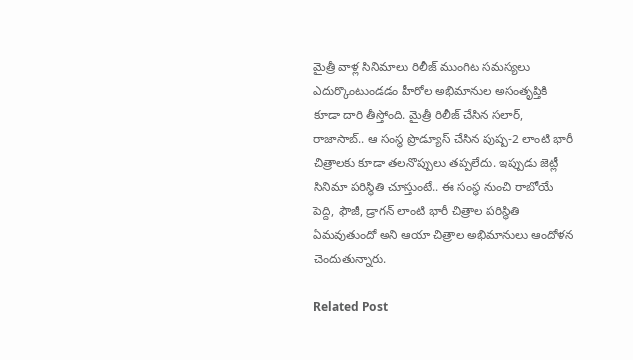మైత్రీ వాళ్ల సినిమాలు రిలీజ్ ముంగిట స‌మ‌స్య‌లు ఎదుర్కొంటుండ‌డం హీరోల అభిమానుల అసంతృప్తికి కూడా దారి తీస్తోంది. మైత్రీ రిలీజ్ చేసిన‌ స‌లార్, రాజాసాబ్.. ఆ సంస్థ ప్రొడ్యూస్ చేసిన‌ పుష్ప‌-2 లాంటి భారీ చిత్రాల‌కు కూడా త‌ల‌నొప్పులు త‌ప్ప‌లేదు. ఇప్పుడు జెట్లీ సినిమా ప‌రిస్థితి చూస్తుంటే.. ఈ సంస్థ నుంచి రాబోయే పెద్ది, ఫౌజీ, డ్రాగ‌న్ లాంటి భారీ చిత్రాల ప‌రిస్థితి ఏమ‌వుతుందో అని ఆయా చిత్రాల అభిమానులు ఆందోళ‌న చెందుతున్నారు.

Related Post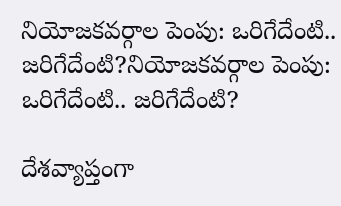నియోజకవర్గాల పెంపు: ఒరిగేదేంటి.. జరిగేదేంటి?నియోజకవర్గాల పెంపు: ఒరిగేదేంటి.. జరిగేదేంటి?

దేశవ్యాప్తంగా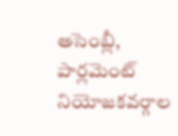అసెంబ్లీ, పార్లమెంట్ నియోజకవర్గాల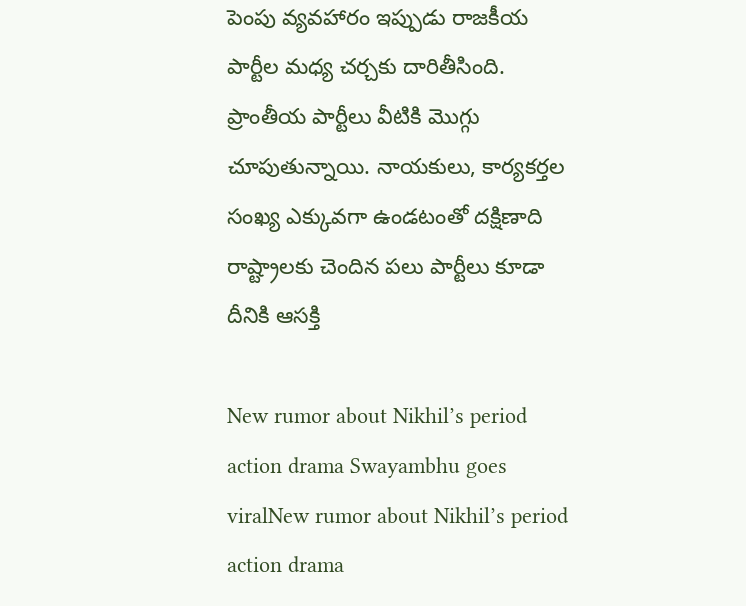పెంపు వ్యవహారం ఇప్పుడు రాజకీయ పార్టీల మధ్య చర్చకు దారితీసింది. ప్రాంతీయ పార్టీలు వీటికి మొగ్గు చూపుతున్నాయి. నాయకులు, కార్యకర్తల సంఖ్య ఎక్కువగా ఉండటంతో దక్షిణాది రాష్ట్రాలకు చెందిన పలు పార్టీలు కూడా దీనికి ఆసక్తి

New rumor about Nikhil’s period action drama Swayambhu goes viralNew rumor about Nikhil’s period action drama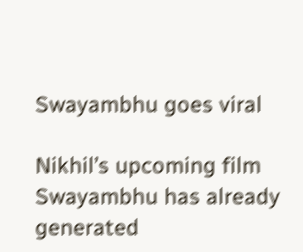Swayambhu goes viral

Nikhil’s upcoming film Swayambhu has already generated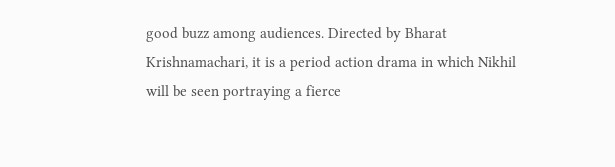good buzz among audiences. Directed by Bharat Krishnamachari, it is a period action drama in which Nikhil will be seen portraying a fierce